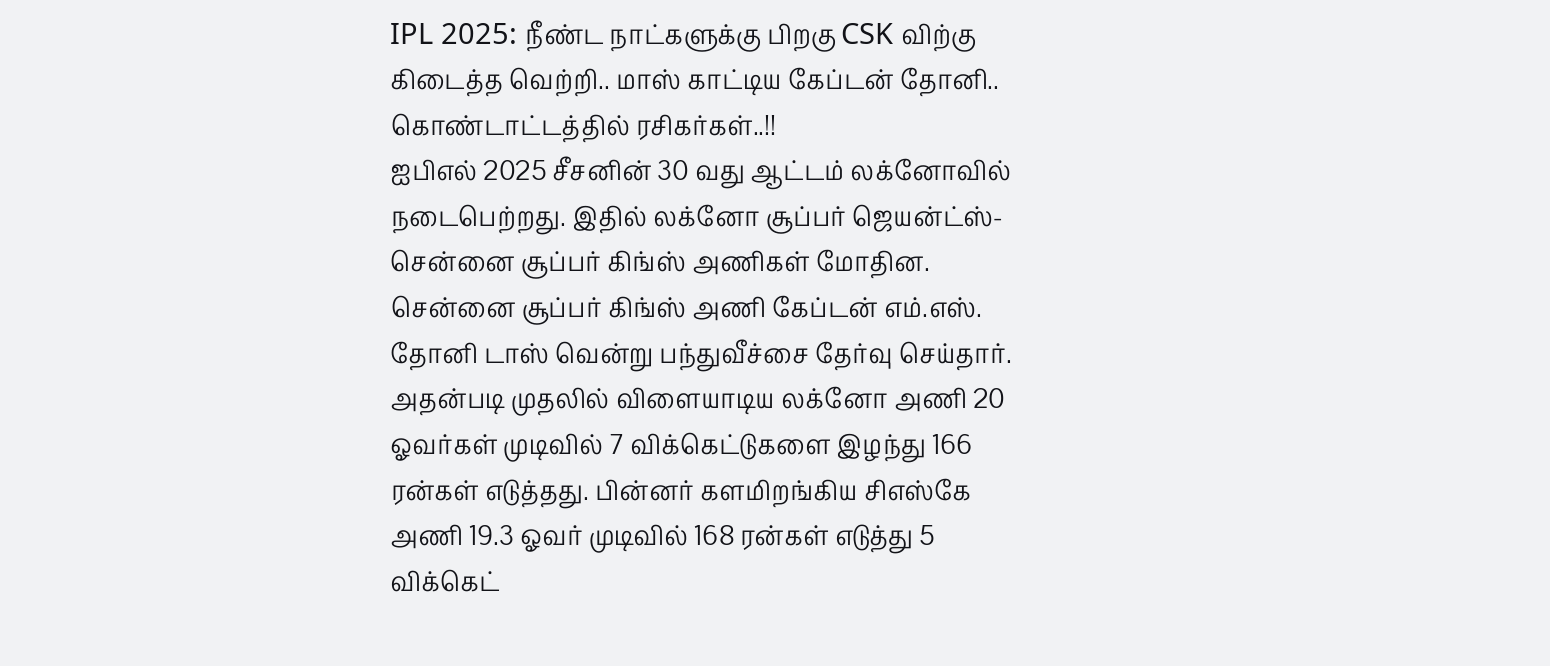IPL 2025: நீண்ட நாட்களுக்கு பிறகு CSK விற்கு கிடைத்த வெற்றி.. மாஸ் காட்டிய கேப்டன் தோனி.. கொண்டாட்டத்தில் ரசிகர்கள்..!!
ஐபிஎல் 2025 சீசனின் 30 வது ஆட்டம் லக்னோவில் நடைபெற்றது. இதில் லக்னோ சூப்பர் ஜெயன்ட்ஸ்- சென்னை சூப்பர் கிங்ஸ் அணிகள் மோதின. சென்னை சூப்பர் கிங்ஸ் அணி கேப்டன் எம்.எஸ். தோனி டாஸ் வென்று பந்துவீச்சை தேர்வு செய்தார். அதன்படி முதலில் விளையாடிய லக்னோ அணி 20 ஓவர்கள் முடிவில் 7 விக்கெட்டுகளை இழந்து 166 ரன்கள் எடுத்தது. பின்னர் களமிறங்கிய சிஎஸ்கே அணி 19.3 ஓவர் முடிவில் 168 ரன்கள் எடுத்து 5 விக்கெட்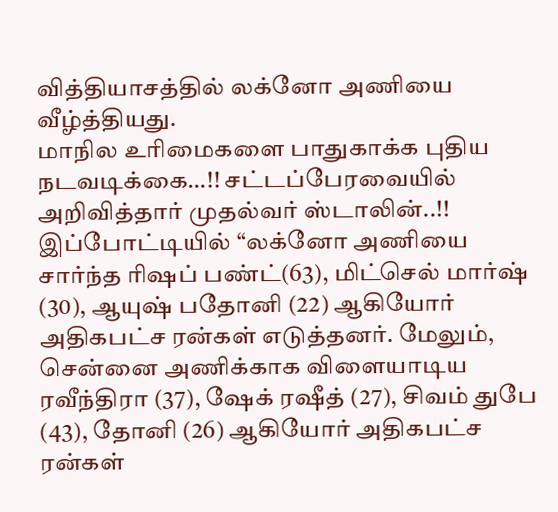வித்தியாசத்தில் லக்னோ அணியை வீழ்த்தியது.
மாநில உரிமைகளை பாதுகாக்க புதிய நடவடிக்கை…!! சட்டப்பேரவையில் அறிவித்தார் முதல்வர் ஸ்டாலின்..!!
இப்போட்டியில் “லக்னோ அணியை சார்ந்த ரிஷப் பண்ட்(63), மிட்செல் மார்ஷ் (30), ஆயுஷ் பதோனி (22) ஆகியோர் அதிகபட்ச ரன்கள் எடுத்தனர். மேலும், சென்னை அணிக்காக விளையாடிய ரவீந்திரா (37), ஷேக் ரஷீத் (27), சிவம் துபே (43), தோனி (26) ஆகியோர் அதிகபட்ச ரன்கள்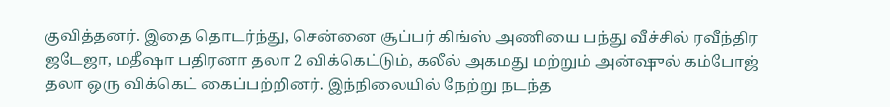குவித்தனர். இதை தொடர்ந்து, சென்னை சூப்பர் கிங்ஸ் அணியை பந்து வீச்சில் ரவீந்திர ஜடேஜா, மதீஷா பதிரனா தலா 2 விக்கெட்டும், கலீல் அகமது மற்றும் அன்ஷுல் கம்போஜ் தலா ஒரு விக்கெட் கைப்பற்றினர். இந்நிலையில் நேற்று நடந்த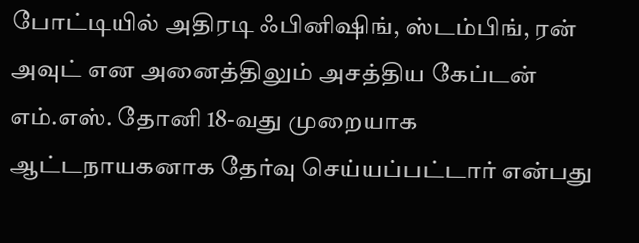போட்டியில் அதிரடி ஃபினிஷிங், ஸ்டம்பிங், ரன் அவுட் என அனைத்திலும் அசத்திய கேப்டன் எம்.எஸ். தோனி 18-வது முறையாக ஆட்டநாயகனாக தேர்வு செய்யப்பட்டார் என்பது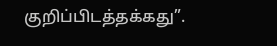குறிப்பிடத்தக்கது”.